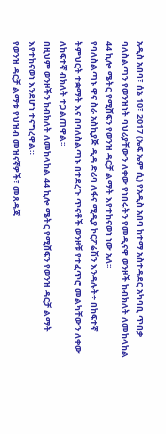አዲስ አበባ፣ ሰኔ 10፣ 2017 (ኤፍ ኤም ሲ) የአዲስ አበባ ከተማ አስተዳደር አካባቢ ጥበቃ ባለስልጣን የወንዝነት ባህሪያቸውን ለቀው የነበሩትን የመዲናዋ ወንዞች ከብክለት ለመከላከል 44 ኪሎ ሜትር የሚሸፍን የወንዝ ዳርቻ ልማት እየተከናወነ ነው አለ፡፡
የባለስልጣኑ ዋና ስራ አስኪያጅ ዲዳ ድሪባ ለፋና ሚዲያ ኮርፖሬሽን እንዳሉት÷ በከፍተኛ ትምህርት ተቋማት እና በባለስልጣኑ በተደረጉ ጥናቶች ወንዞቹ የተፈጥሮ መልካቸውን ለቀው ለከፍተኛ ብክለት ተጋልጠዋል፡፡
በዚህም ወንዞችን ከብክለት ለመከላከል 44 ኪሎ ሜትር የሚሸፍን የወንዝ ዳርቻ ልማት እየተከናወነ እንደሆነ ተናግረዋል።
የወንዝ ዳርቻ ልማቱ የህዝብ መዝናኛዎች፣ መጸዳጃ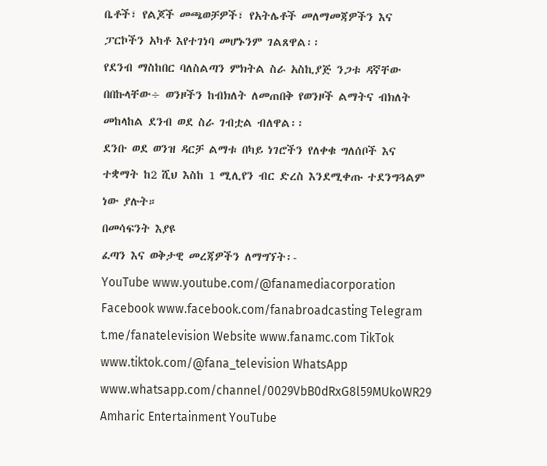ቤቶች፣ የልጆች መጫወቻዎች፣ የአትሌቶች መለማመጃዎችን እና ፓርኮችን አካቶ እየተገነባ መሆኑንም ገልጸዋል፡፡
የደንብ ማስከበር ባለስልጣን ምክትል ስራ አስኪያጅ ንጋቱ ዳኛቸው በበኩላቸው÷ ወንዞችን ከብክለት ለመጠበቅ የወንዞች ልማትና ብክለት መከላከል ደንብ ወደ ስራ ገብቷል ብለዋል፡፡
ደንቡ ወደ ወንዝ ዳርቻ ልማቱ በካይ ነገሮችን የለቀቁ ግለሰቦች እና ተቋማት ከ2 ሺህ እስከ 1 ሚሊየን ብር ድረስ እንደሚቀጡ ተደንግጓልም ነው ያሉት።
በመሳፍንት እያዩ
ፈጣን እና ወቅታዊ መረጃዎችን ለማግኘት፡-
YouTube www.youtube.com/@fanamediacorporation Facebook www.facebook.com/fanabroadcasting Telegram t.me/fanatelevision Website www.fanamc.com TikTok www.tiktok.com/@fana_television WhatsApp www.whatsapp.com/channel/0029VbB0dRxG8l59MUkoWR29 Amharic Entertainment YouTube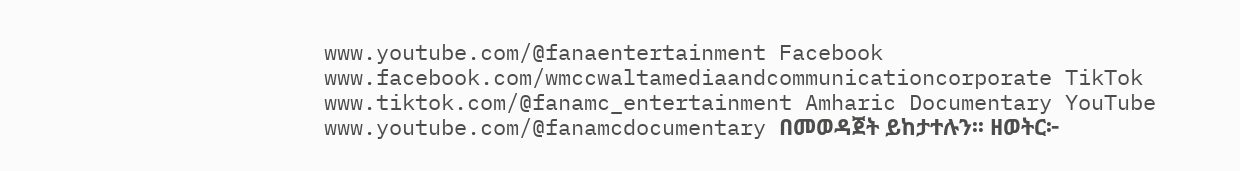www.youtube.com/@fanaentertainment Facebook www.facebook.com/wmccwaltamediaandcommunicationcorporate TikTok www.tiktok.com/@fanamc_entertainment Amharic Documentary YouTube www.youtube.com/@fanamcdocumentary በመወዳጀት ይከታተሉን፡፡ ዘወትር፦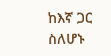ከእኛ ጋር ስለሆኑ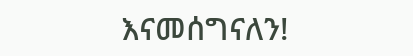እናመሰግናለን!